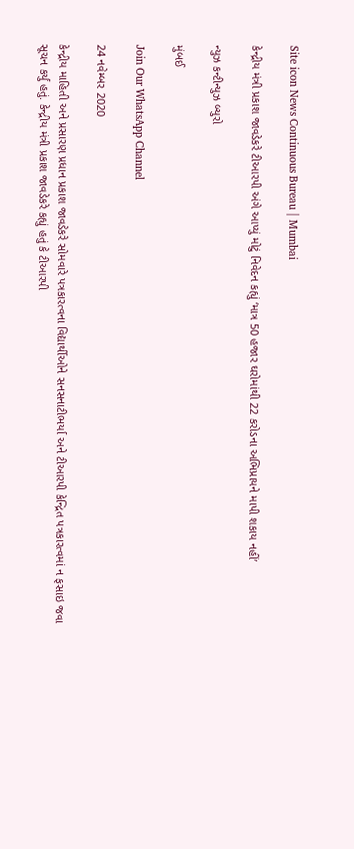Site icon News Continuous Bureau | Mumbai

કેન્દ્રીય મંત્રી પ્રકાશ જાવડેકરે ટીઆરપી અંગે આપ્યું મોટું નિવેદન કહ્યું ‘માત્ર 50 હજાર ઘરોમાંથી 22 કરોડના અભિપ્રાયને માપી શકાય નહીં’

ન્યુઝ કન્ટીન્યુઝ બ્યુરો

મુંબઈ

Join Our WhatsApp Channel

24 નવેમ્બર 2020

કેન્દ્રીય માહિતી અને પ્રસારણ પ્રધાન પ્રકાશ જાવડેકરે સોમવારે પત્રકારત્વના વિદ્યાર્થીઓને સનસનાટીભર્યા અને ટીઆરપી કેન્દ્રિત પત્રકારત્વમાં ન ફસાઇ જવા સૂચન કર્યું હતું. કેન્દ્રીય મંત્રી પ્રકાશ જાવડેકરે કહ્યું હતું કે ટીઆરપી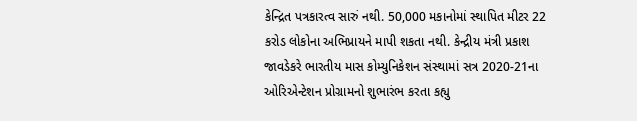કેન્દ્રિત પત્રકારત્વ સારું નથી. 50,000 મકાનોમાં સ્થાપિત મીટર 22 કરોડ લોકોના અભિપ્રાયને માપી શકતા નથી. કેન્દ્રીય મંત્રી પ્રકાશ જાવડેકરે ભારતીય માસ કોમ્યુનિકેશન સંસ્થામાં સત્ર 2020-21ના ઓરિએન્ટેશન પ્રોગ્રામનો શુભારંભ કરતા કહ્યુ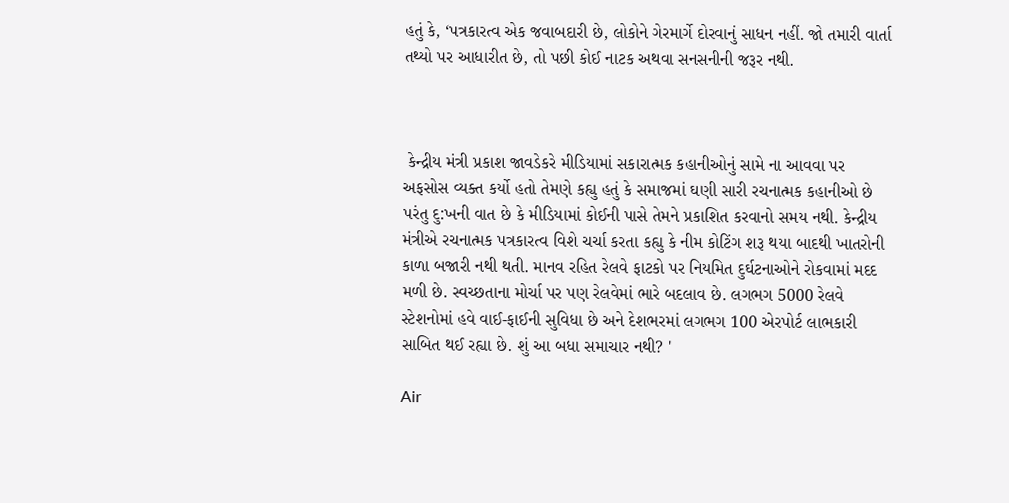હતું કે, ‘પત્રકારત્વ એક જવાબદારી છે, લોકોને ગેરમાર્ગે દોરવાનું સાધન નહીં. જો તમારી વાર્તા તથ્યો પર આધારીત છે, તો પછી કોઈ નાટક અથવા સનસનીની જરૂર નથી.



 કેન્દ્રીય મંત્રી પ્રકાશ જાવડેકરે મીડિયામાં સકારાત્મક કહાનીઓનું સામે ના આવવા પર અફસોસ વ્યક્ત કર્યો હતો તેમણે કહ્યુ હતું કે સમાજમાં ઘણી સારી રચનાત્મક કહાનીઓ છે પરંતુ દુ:ખની વાત છે કે મીડિયામાં કોઈની પાસે તેમને પ્રકાશિત કરવાનો સમય નથી. કેન્દ્રીય મંત્રીએ રચનાત્મક પત્રકારત્વ વિશે ચર્ચા કરતા કહ્યુ કે નીમ કોટિંગ શરૂ થયા બાદથી ખાતરોની કાળા બજારી નથી થતી. માનવ રહિત રેલવે ફાટકો પર નિયમિત દુર્ઘટનાઓને રોકવામાં મદદ મળી છે. સ્વચ્છતાના મોર્ચા પર પણ રેલવેમાં ભારે બદલાવ છે. લગભગ 5000 રેલવે સ્ટેશનોમાં હવે વાઈ-ફાઈની સુવિધા છે અને દેશભરમાં લગભગ 100 એરપોર્ટ લાભકારી સાબિત થઈ રહ્યા છે. શું આ બધા સમાચાર નથી? '

Air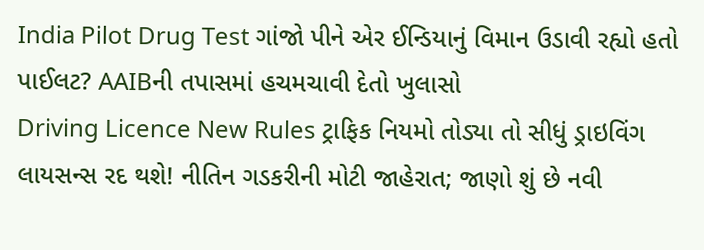India Pilot Drug Test ગાંજો પીને એર ઈન્ડિયાનું વિમાન ઉડાવી રહ્યો હતો પાઈલટ? AAIBની તપાસમાં હચમચાવી દેતો ખુલાસો
Driving Licence New Rules ટ્રાફિક નિયમો તોડ્યા તો સીધું ડ્રાઇવિંગ લાયસન્સ રદ થશે! નીતિન ગડકરીની મોટી જાહેરાત; જાણો શું છે નવી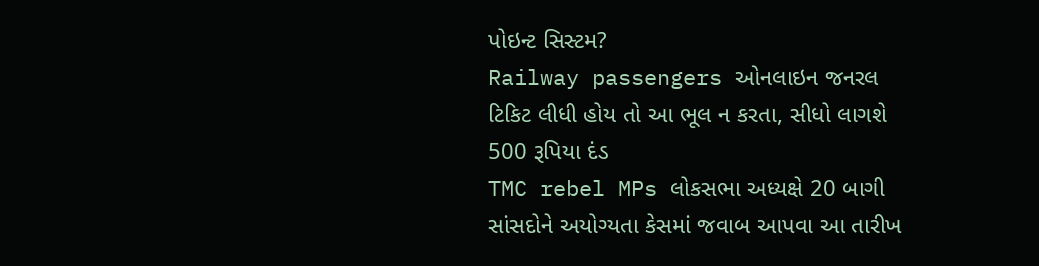પોઇન્ટ સિસ્ટમ?
Railway passengers ઓનલાઇન જનરલ ટિકિટ લીધી હોય તો આ ભૂલ ન કરતા, સીધો લાગશે 500 રૂપિયા દંડ
TMC rebel MPs લોકસભા અધ્યક્ષે 20 બાગી સાંસદોને અયોગ્યતા કેસમાં જવાબ આપવા આ તારીખ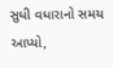સુધી વધારાનો સમય આપ્યો,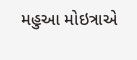મહુઆ મોઇત્રાએ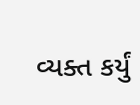વ્યક્ત કર્યું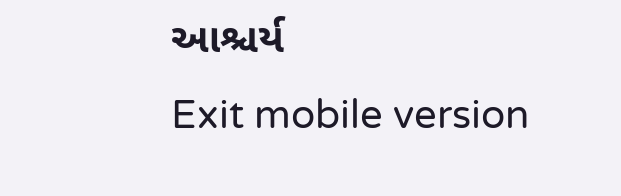આશ્ચર્ય
Exit mobile version